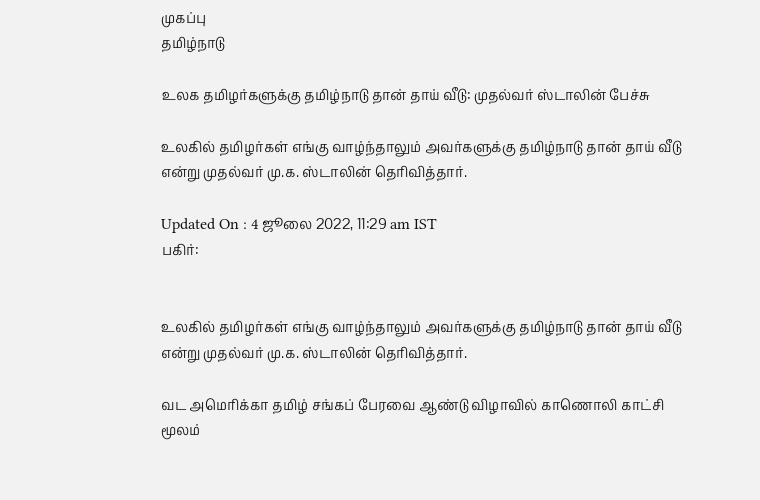முகப்பு
தமிழ்நாடு

உலக தமிழர்களுக்கு தமிழ்நாடு தான் தாய் வீடு: முதல்வர் ஸ்டாலின் பேச்சு

உலகில் தமிழர்கள் எங்கு வாழ்ந்தாலும் அவர்களுக்கு தமிழ்நாடு தான் தாய் வீடு என்று முதல்வர் மு.க. ஸ்டாலின் தெரிவித்தார்.

Updated On : 4 ஜூலை 2022, 11:29 am IST
பகிர்:


உலகில் தமிழர்கள் எங்கு வாழ்ந்தாலும் அவர்களுக்கு தமிழ்நாடு தான் தாய் வீடு என்று முதல்வர் மு.க. ஸ்டாலின் தெரிவித்தார்.

வட அமெரிக்கா தமிழ் சங்கப் பேரவை ஆண்டு விழாவில் காணொலி காட்சி மூலம்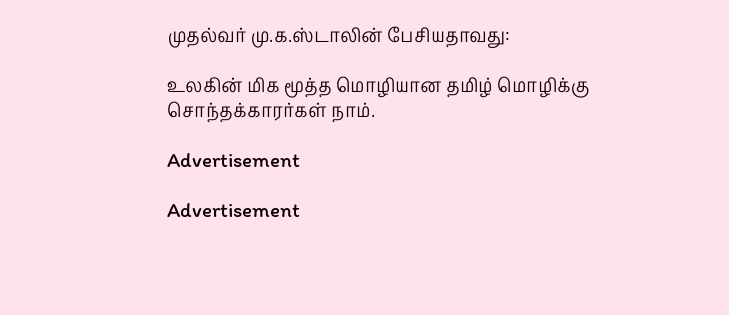முதல்வர் மு.க.ஸ்டாலின் பேசியதாவது:

உலகின் மிக மூத்த மொழியான தமிழ் மொழிக்கு சொந்தக்காரர்கள் நாம்.

Advertisement

Advertisement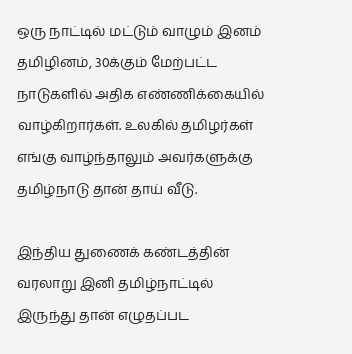ஒரு நாட்டில் மட்டும் வாழும் இனம் தமிழினம், 30க்கும் மேற்பட்ட நாடுகளில் அதிக எண்ணிக்கையில் வாழ்கிறார்கள். உலகில் தமிழர்கள் எங்கு வாழ்ந்தாலும் அவர்களுக்கு தமிழ்நாடு தான் தாய் வீடு.

இந்திய துணைக் கண்டத்தின் வரலாறு இனி தமிழ்நாட்டில் இருந்து தான் எழுதப்பட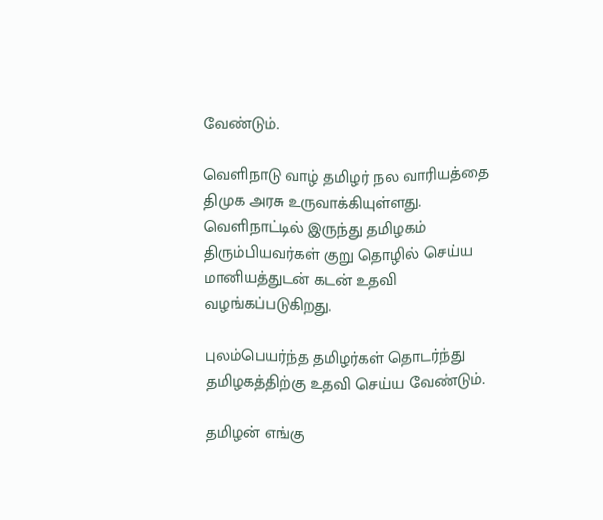வேண்டும்.

வெளிநாடு வாழ் தமிழர் நல வாரியத்தை திமுக அரசு உருவாக்கியுள்ளது.
வெளிநாட்டில் இருந்து தமிழகம் திரும்பியவர்கள் குறு தொழில் செய்ய மானியத்துடன் கடன் உதவி வழங்கப்படுகிறது.

புலம்பெயர்ந்த தமிழர்கள் தொடர்ந்து தமிழகத்திற்கு உதவி செய்ய வேண்டும்.

தமிழன் எங்கு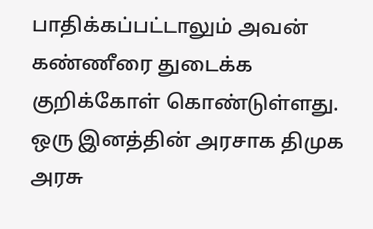பாதிக்கப்பட்டாலும் அவன் கண்ணீரை துடைக்க குறிக்கோள் கொண்டுள்ளது. ஒரு இனத்தின் அரசாக திமுக அரசு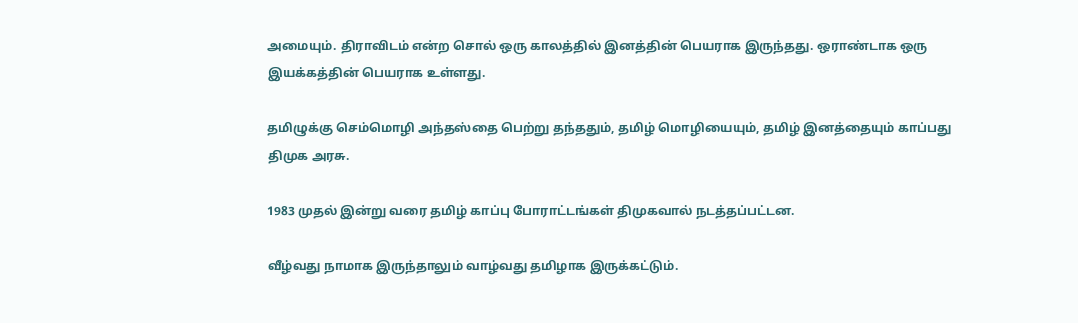அமையும். திராவிடம் என்ற சொல் ஒரு காலத்தில் இனத்தின் பெயராக இருந்தது. ஒராண்டாக ஒரு இயக்கத்தின் பெயராக உள்ளது.

தமிழுக்கு செம்மொழி அந்தஸ்தை பெற்று தந்ததும், தமிழ் மொழியையும், தமிழ் இனத்தையும் காப்பது திமுக அரசு.

1983 முதல் இன்று வரை தமிழ் காப்பு போராட்டங்கள் திமுகவால் நடத்தப்பட்டன.

வீழ்வது நாமாக இருந்தாலும் வாழ்வது தமிழாக இருக்கட்டும்.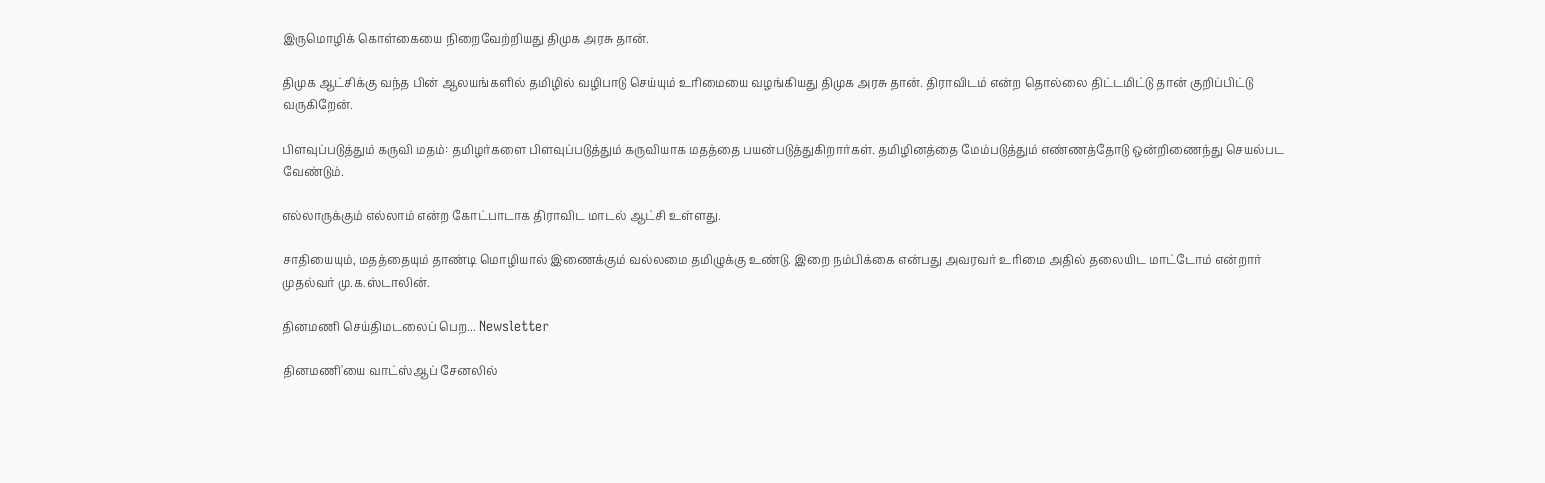இருமொழிக் கொள்கையை நிறைவேற்றியது திமுக அரசு தான்.

திமுக ஆட்சிக்கு வந்த பின் ஆலயங்களில் தமிழில் வழிபாடு செய்யும் உரிமையை வழங்கியது திமுக அரசு தான். திராவிடம் என்ற தொல்லை திட்டமிட்டு தான் குறிப்பிட்டு வருகிறேன்.

பிளவுப்படுத்தும் கருவி மதம்: தமிழர்களை பிளவுப்படுத்தும் கருவியாக மதத்தை பயன்படுத்துகிறார்கள். தமிழினத்தை மேம்படுத்தும் எண்ணத்தோடு ஒன்றிணைந்து செயல்பட வேண்டும்.

எல்லாருக்கும் எல்லாம் என்ற கோட்பாடாக திராவிட மாடல் ஆட்சி உள்ளது.

சாதியையும், மதத்தையும் தாண்டி மொழியால் இணைக்கும் வல்லமை தமிழுக்கு உண்டு. இறை நம்பிக்கை என்பது அவரவர் உரிமை அதில் தலையிட மாட்டோம் என்றார் முதல்வர் மு.க.ஸ்டாலின்.

தினமணி செய்திமடலைப் பெற... Newsletter

தினமணி'யை வாட்ஸ்ஆப் சேனலில்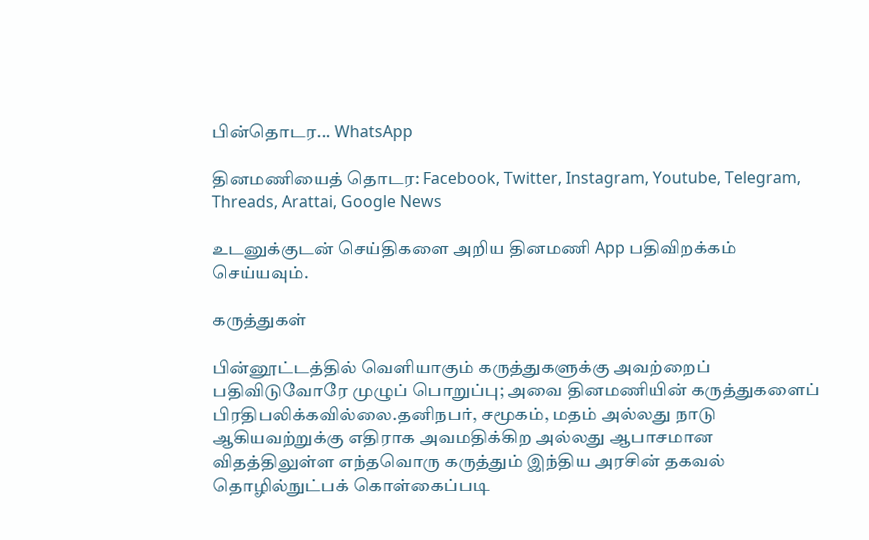பின்தொடர... WhatsApp

தினமணியைத் தொடர: Facebook, Twitter, Instagram, Youtube, Telegram, Threads, Arattai, Google News

உடனுக்குடன் செய்திகளை அறிய தினமணி App பதிவிறக்கம் செய்யவும்.

கருத்துகள்

பின்னூட்டத்தில் வெளியாகும் கருத்துகளுக்கு அவற்றைப் பதிவிடுவோரே முழுப் பொறுப்பு; அவை தினமணியின் கருத்துகளைப் பிரதிபலிக்கவில்லை.தனிநபர், சமூகம், மதம் அல்லது நாடு ஆகியவற்றுக்கு எதிராக அவமதிக்கிற அல்லது ஆபாசமான விதத்திலுள்ள எந்தவொரு கருத்தும் இந்திய அரசின் தகவல் தொழில்நுட்பக் கொள்கைப்படி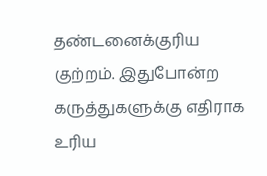தண்டனைக்குரிய குற்றம். இதுபோன்ற கருத்துகளுக்கு எதிராக உரிய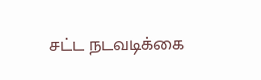சட்ட நடவடிக்கை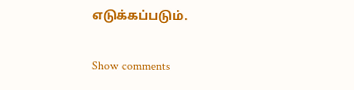எடுக்கப்படும்.

Show comments